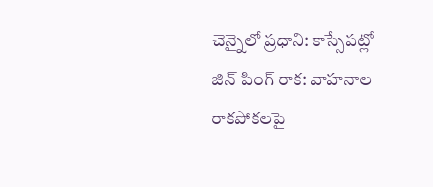చెన్నైలో ప్రధాని: కాస్సేపట్లో జిన్ పింగ్ రాక: వాహనాల రాకపోకలపై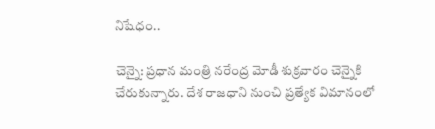నిషేధం..

చెన్నై: ప్రధాన మంత్రి నరేంద్ర మోడీ శుక్రవారం చెన్నైకి చేరుకున్నారు. దేశ రాజధాని నుంచి ప్రత్యేక విమానంలో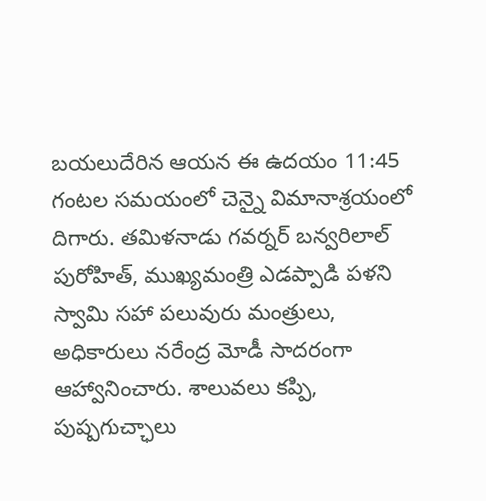బయలుదేరిన ఆయన ఈ ఉదయం 11:45 గంటల సమయంలో చెన్నై విమానాశ్రయంలో దిగారు. తమిళనాడు గవర్నర్ బన్వరిలాల్ పురోహిత్, ముఖ్యమంత్రి ఎడప్పాడి పళని స్వామి సహా పలువురు మంత్రులు, అధికారులు నరేంద్ర మోడీ సాదరంగా ఆహ్వానించారు. శాలువలు కప్పి, పుష్పగుచ్ఛాలు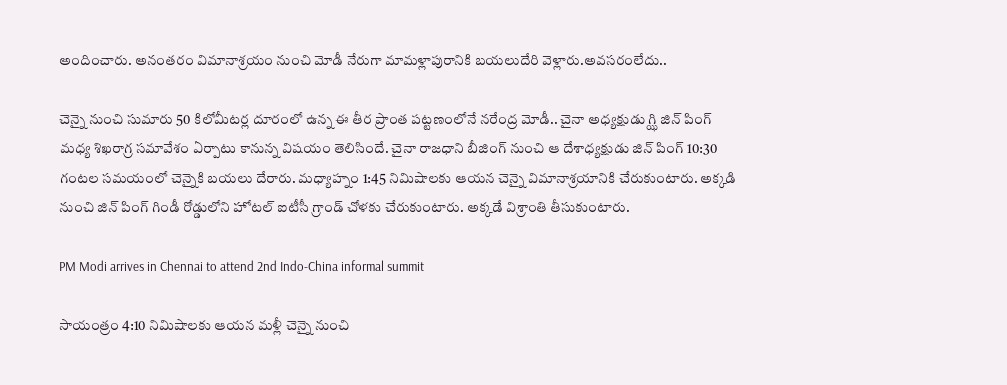అందించారు. అనంతరం విమానాశ్రయం నుంచి మోడీ నేరుగా మామళ్లాపురానికి బయలుదేరి వెళ్లారు.అవసరంలేదు..

చెన్నై నుంచి సుమారు 50 కిలోమీటర్ల దూరంలో ఉన్న ఈ తీర ప్రాంత పట్టణంలోనే నరేంద్ర మోడీ.. చైనా అధ్యక్షుడు గ్ఝి జిన్ పింగ్ మధ్య శిఖరాగ్ర సమావేశం ఏర్పాటు కానున్న విషయం తెలిసిందే. చైనా రాజధాని బీజింగ్ నుంచి ఆ దేశాధ్యక్షుడు జిన్ పింగ్ 10:30 గంటల సమయంలో చెన్నైకి బయలు దేరారు. మధ్యాహ్నం 1:45 నిమిషాలకు ఆయన చెన్నై విమానాశ్రయానికి చేరుకుంటారు. అక్కడి నుంచి జిన్ పింగ్ గిండీ రోడ్డులోని హోటల్ ఐటీసీ గ్రాండ్ చోళకు చేరుకుంటారు. అక్కడే విశ్రాంతి తీసుకుంటారు.

PM Modi arrives in Chennai to attend 2nd Indo-China informal summit

సాయంత్రం 4:10 నిమిషాలకు ఆయన మళ్లీ చెన్నై నుంచి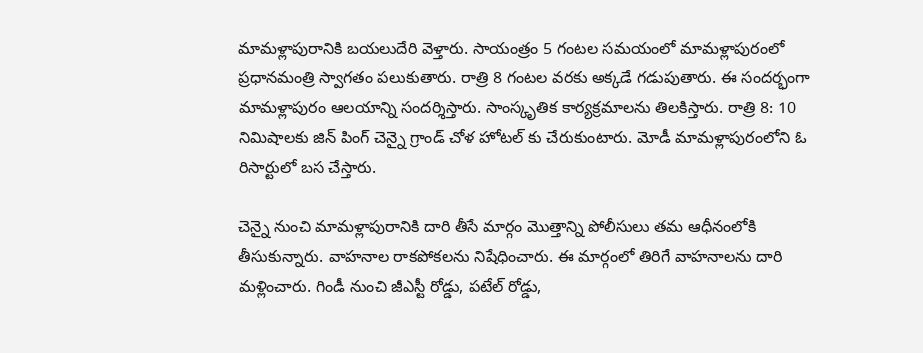మామళ్లాపురానికి బయలుదేరి వెళ్తారు. సాయంత్రం 5 గంటల సమయంలో మామళ్లాపురంలో ప్రధానమంత్రి స్వాగతం పలుకుతారు. రాత్రి 8 గంటల వరకు అక్కడే గడుపుతారు. ఈ సందర్భంగా మామళ్లాపురం ఆలయాన్ని సందర్శిస్తారు. సాంస్కృతిక కార్యక్రమాలను తిలకిస్తారు. రాత్రి 8: 10 నిమిషాలకు జిన్ పింగ్ చెన్నై గ్రాండ్ చోళ హోటల్ కు చేరుకుంటారు. మోడీ మామళ్లాపురంలోని ఓ రిసార్టులో బస చేస్తారు.

చెన్నై నుంచి మామళ్లాపురానికి దారి తీసే మార్గం మొత్తాన్ని పోలీసులు తమ ఆధీనంలోకి తీసుకున్నారు. వాహనాల రాకపోకలను నిషేధించారు. ఈ మార్గంలో తిరిగే వాహనాలను దారి మళ్లించారు. గిండీ నుంచి జీఎస్టీ రోడ్డు, పటేల్ రోడ్డు,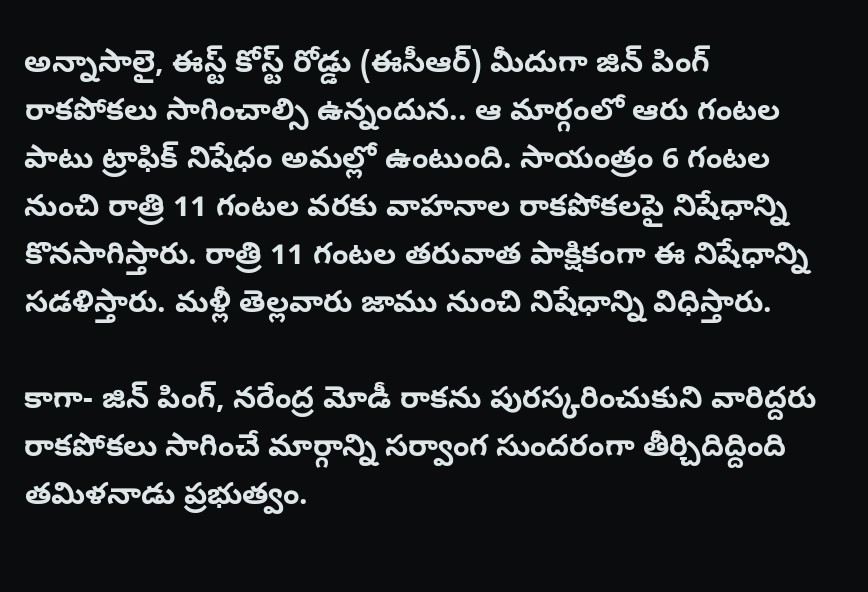అన్నాసాలై, ఈస్ట్ కోస్ట్ రోడ్డు (ఈసీఆర్) మీదుగా జిన్ పింగ్ రాకపోకలు సాగించాల్సి ఉన్నందున.. ఆ మార్గంలో ఆరు గంటల పాటు ట్రాఫిక్ నిషేధం అమల్లో ఉంటుంది. సాయంత్రం 6 గంటల నుంచి రాత్రి 11 గంటల వరకు వాహనాల రాకపోకలపై నిషేధాన్ని కొనసాగిస్తారు. రాత్రి 11 గంటల తరువాత పాక్షికంగా ఈ నిషేధాన్ని సడళిస్తారు. మళ్లీ తెల్లవారు జాము నుంచి నిషేధాన్ని విధిస్తారు.

కాగా- జిన్ పింగ్, నరేంద్ర మోడీ రాకను పురస్కరించుకుని వారిద్దరు రాకపోకలు సాగించే మార్గాన్ని సర్వాంగ సుందరంగా తీర్చిదిద్దింది తమిళనాడు ప్రభుత్వం.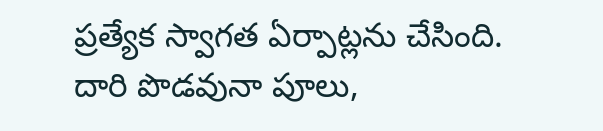ప్రత్యేక స్వాగత ఏర్పాట్లను చేసింది. దారి పొడవునా పూలు,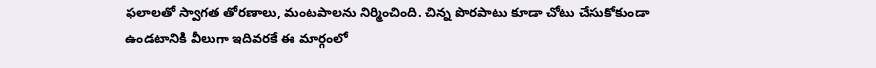ఫలాలతో స్వాగత తోరణాలు, మంటపాలను నిర్మించింది. చిన్న పొరపాటు కూడా చోటు చేసుకోకుండా ఉండటానికి వీలుగా ఇదివరకే ఈ మార్గంలో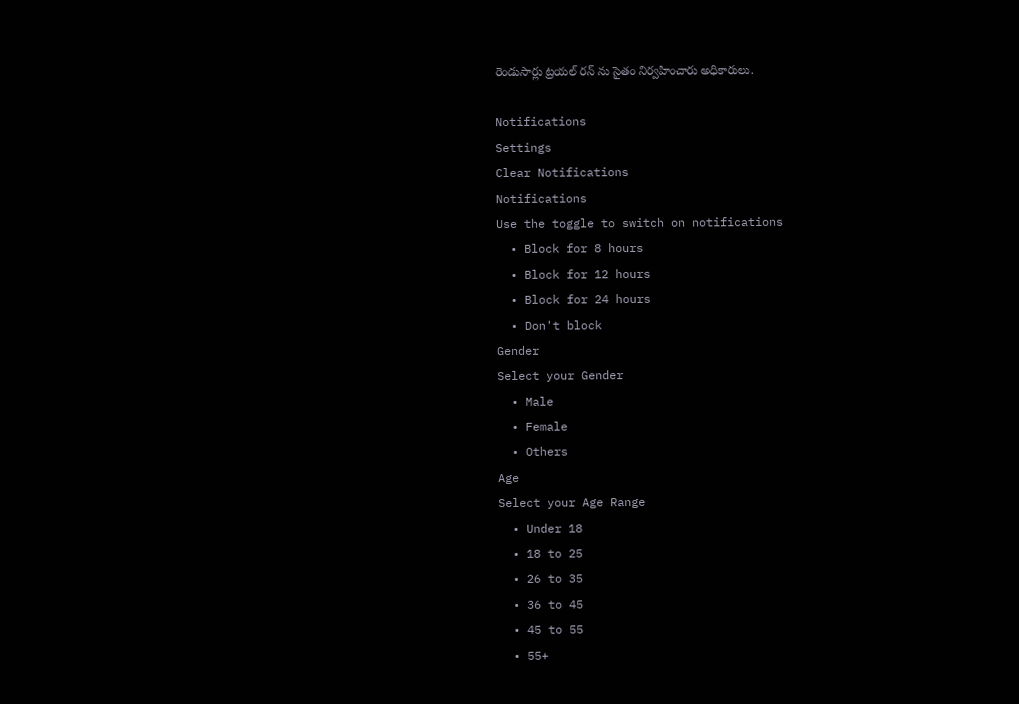రెండుసార్లు ట్రయల్ రన్ ను సైతం నిర్వహించారు అధికారులు.

Notifications
Settings
Clear Notifications
Notifications
Use the toggle to switch on notifications
  • Block for 8 hours
  • Block for 12 hours
  • Block for 24 hours
  • Don't block
Gender
Select your Gender
  • Male
  • Female
  • Others
Age
Select your Age Range
  • Under 18
  • 18 to 25
  • 26 to 35
  • 36 to 45
  • 45 to 55
  • 55+